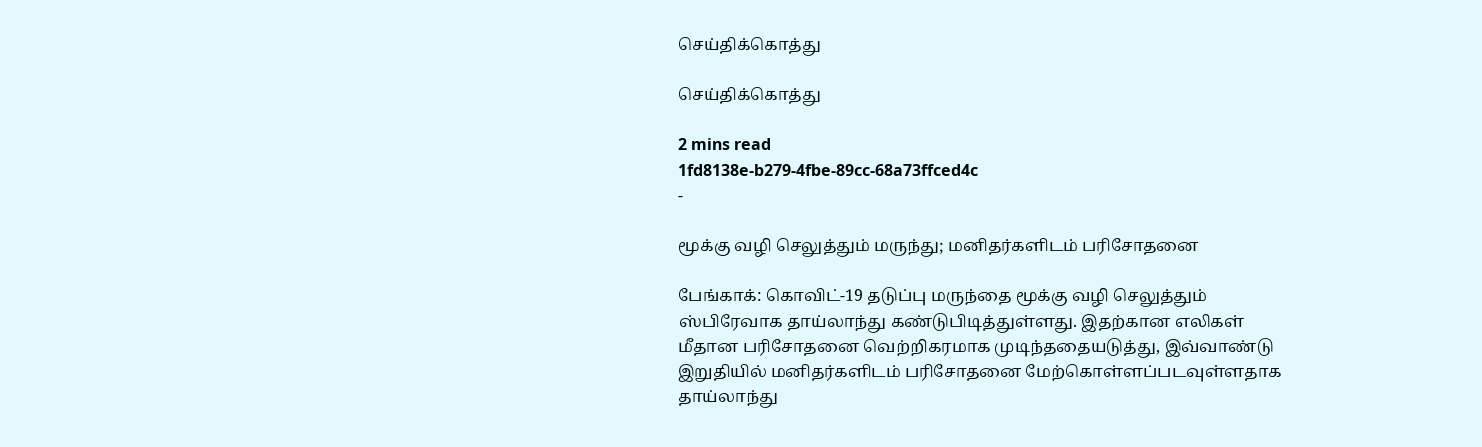செய்திக்கொத்து

செய்திக்கொத்து

2 mins read
1fd8138e-b279-4fbe-89cc-68a73ffced4c
-

மூக்கு வழி செலுத்தும் மருந்து; மனிதர்களிடம் பரிசோதனை

பேங்காக்: கொவிட்-19 தடுப்பு மருந்தை மூக்கு வழி செலுத்தும் ஸ்பிரேவாக தாய்லாந்து கண்டுபிடித்துள்ளது. இதற்கான எலிகள் மீதான பரிசோதனை வெற்றிகரமாக முடிந்ததையடுத்து, இவ்வாண்டு இறுதியில் மனிதர்களிடம் பரிசோதனை மேற்கொள்ளப்படவுள்ளதாக தாய்லாந்து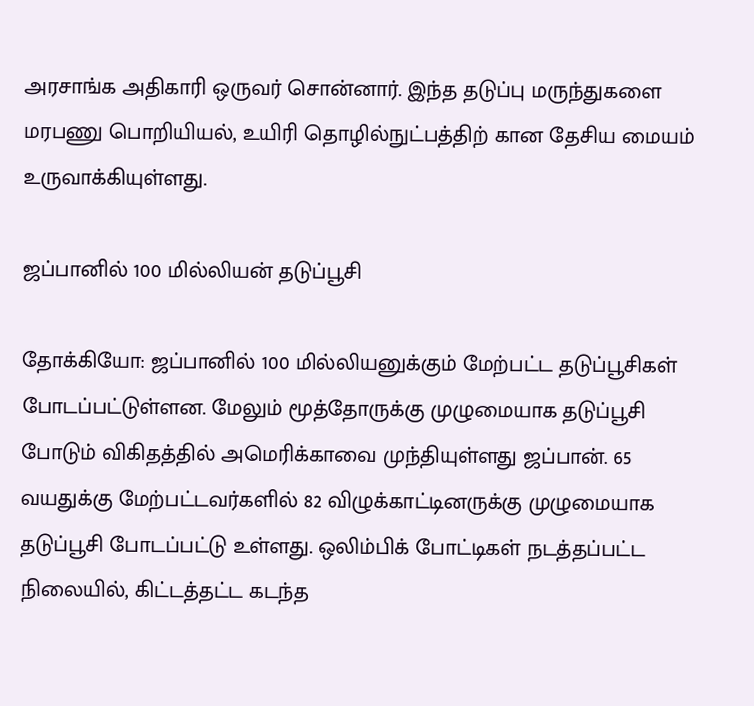அரசாங்க அதிகாரி ஒருவர் சொன்னார். இந்த தடுப்பு மருந்துகளை மரபணு பொறியியல், உயிரி தொழில்நுட்பத்திற் கான தேசிய மையம் உருவாக்கியுள்ளது.

ஜப்பானில் 100 மில்லியன் தடுப்பூசி

தோக்கியோ: ஜப்பானில் 100 மில்லியனுக்கும் மேற்பட்ட தடுப்பூசிகள் போடப்பட்டுள்ளன. மேலும் மூத்தோருக்கு முழுமையாக தடுப்பூசி போடும் விகிதத்தில் அமெரிக்காவை முந்தியுள்ளது ஜப்பான். 65 வயதுக்கு மேற்பட்டவர்களில் 82 விழுக்காட்டினருக்கு முழுமையாக தடுப்பூசி போடப்பட்டு உள்ளது. ஒலிம்பிக் போட்டிகள் நடத்தப்பட்ட நிலையில், கிட்டத்தட்ட கடந்த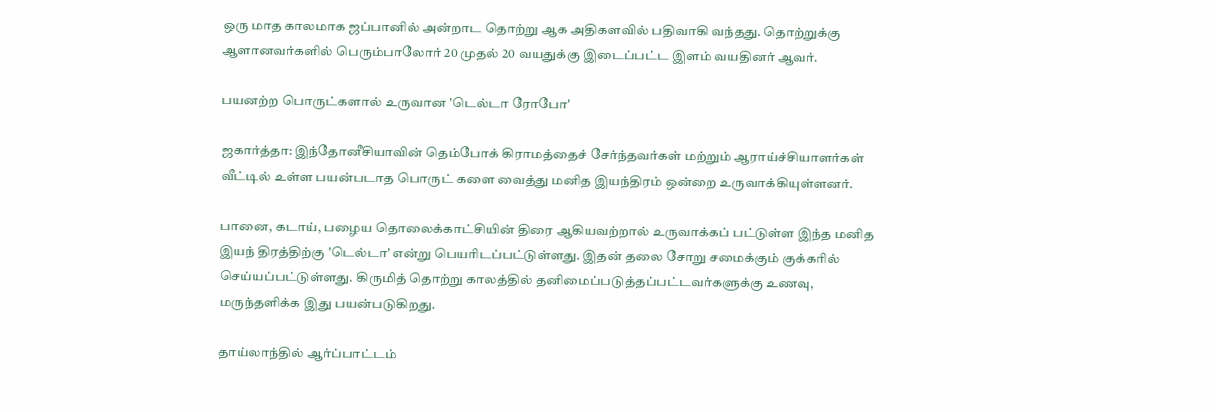ஒரு மாத காலமாக ஜப்பானில் அன்றாட தொற்று ஆக அதிகளவில் பதிவாகி வந்தது. தொற்றுக்கு ஆளானவர்களில் பெரும்பாலோர் 20 முதல் 20 வயதுக்கு இடைப்பட்ட இளம் வயதினர் ஆவர்.

பயனற்ற பொருட்களால் உருவான 'டெல்டா ரோபோ'

ஜகார்த்தா: இந்தோனீசியாவின் தெம்போக் கிராமத்தைச் சேர்ந்தவர்கள் மற்றும் ஆராய்ச்சியாளர்கள் வீட்டில் உள்ள பயன்படாத பொருட் களை வைத்து மனித இயந்திரம் ஒன்றை உருவாக்கியுள்ளனர்.

பானை, கடாய், பழைய தொலைக்காட்சியின் திரை ஆகியவற்றால் உருவாக்கப் பட்டுள்ள இந்த மனித இயந் திரத்திற்கு 'டெல்டா' என்று பெயரிடப்பட்டுள்ளது. இதன் தலை சோறு சமைக்கும் குக்கரில் செய்யப்பட்டுள்ளது. கிருமித் தொற்று காலத்தில் தனிமைப்படுத்தப்பட்டவர்களுக்கு உணவு, மருந்தளிக்க இது பயன்படுகிறது.

தாய்லாந்தில் ஆர்ப்பாட்டம்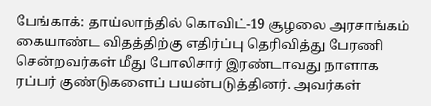பேங்காக்: தாய்லாந்தில் கொவிட்-19 சூழலை அரசாங்கம் கையாண்ட விதத்திற்கு எதிர்ப்பு தெரிவித்து பேரணி சென்றவர்கள் மீது போலிசார் இரண்டாவது நாளாக ரப்பர் குண்டுகளைப் பயன்படுத்தினர். அவர்கள்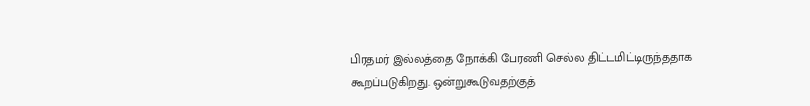பிரதமர் இல்லத்தை நோக்கி பேரணி செல்ல திட்டமிட்டிருந்ததாக கூறப்படுகிறது. ஒன்றுகூடுவதற்குத்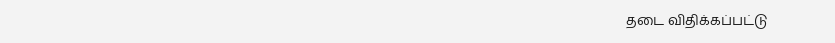தடை விதிக்கப்பட்டு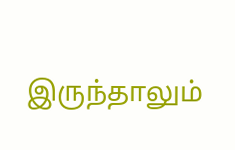இருந்தாலும்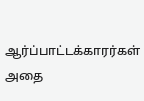ஆர்ப்பாட்டக்காரர்கள் அதை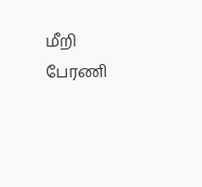மீறி பேரணி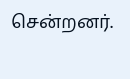சென்றனர்.